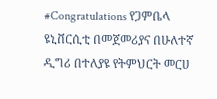#Congratulations የጋምቤላ ዩኒቨርሲቲ በመጀመሪያና በሁለተኛ ዲግሪ በተለያዩ የትምህርት መርሀ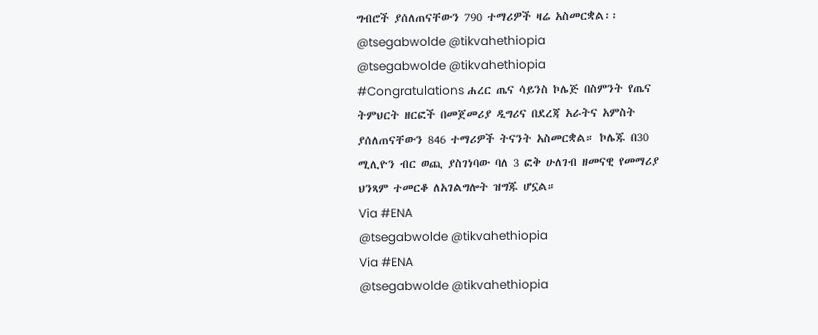ግብሮች ያሰለጠናቸውን 790 ተማሪዎች ዛሬ አስመርቋል፡፡
@tsegabwolde @tikvahethiopia
@tsegabwolde @tikvahethiopia
#Congratulations ሐረር ጤና ሳይንስ ኮሌጅ በስምንት የጤና ትምህርት ዘርፎች በመጀመሪያ ዲግሪና በደረጃ አራትና አምስት ያሰለጠናቸውን 846 ተማሪዎች ትናንት አስመርቋል። ኮሌጁ በ30 ሚሊዮን ብር ወጪ ያስገነባው ባለ 3 ፎቅ ሁለገብ ዘመናዊ የመማሪያ ህንጻም ተመርቆ ለአገልግሎት ዝግጁ ሆኗል።
Via #ENA
@tsegabwolde @tikvahethiopia
Via #ENA
@tsegabwolde @tikvahethiopia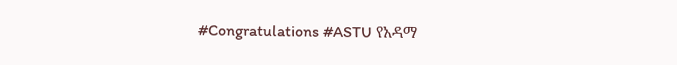#Congratulations #ASTU የአዳማ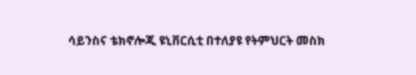ሳይንስና ቴክኖሎጂ ዩኒቨርሲቲ በተለያዩ የትምህርት መስክ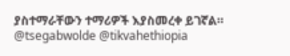ያስተማራቸውን ተማሪዎች እያስመረቀ ይገኛል።
@tsegabwolde @tikvahethiopia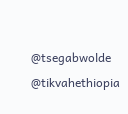@tsegabwolde @tikvahethiopia